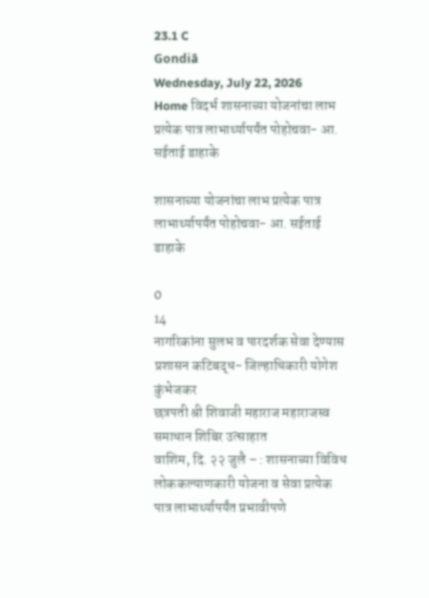23.1 C
Gondiā
Wednesday, July 22, 2026
Home विदर्भ शासनाच्या योजनांचा लाभ प्रत्येक पात्र लाभार्थ्यापर्यंत पोहोचवा- आ. सईताई डाहाके

शासनाच्या योजनांचा लाभ प्रत्येक पात्र लाभार्थ्यापर्यंत पोहोचवा- आ. सईताई डाहाके

0
14
नागरिकांना सुलभ व पारदर्शक सेवा देण्यास प्रशासन कटिबद्ध- जिल्हाधिकारी योगेश कुंभेजकर
छत्रपती श्री शिवाजी महाराज महाराजस्व समाधान शिबिर उत्साहात
वाशिम, दि. २२ जुलै – : शासनाच्या विविध लोककल्याणकारी योजना व सेवा प्रत्येक पात्र लाभार्थ्यापर्यंत प्रभावीपणे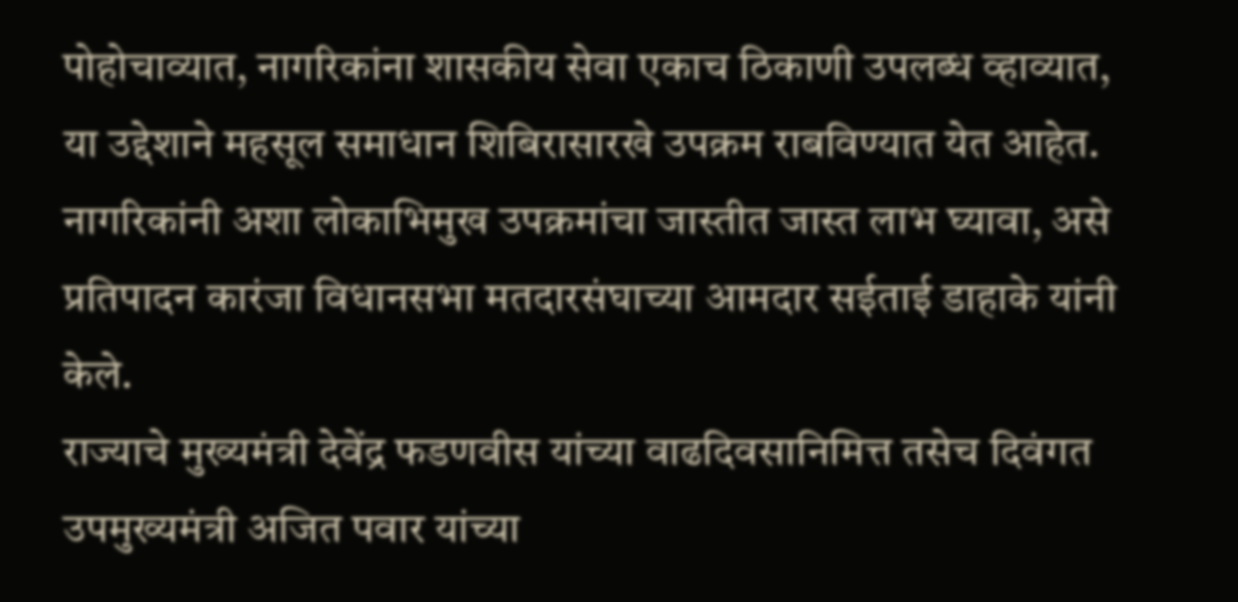पोहोचाव्यात, नागरिकांना शासकीय सेवा एकाच ठिकाणी उपलब्ध व्हाव्यात, या उद्देशाने महसूल समाधान शिबिरासारखे उपक्रम राबविण्यात येत आहेत. नागरिकांनी अशा लोकाभिमुख उपक्रमांचा जास्तीत जास्त लाभ घ्यावा, असे प्रतिपादन कारंजा विधानसभा मतदारसंघाच्या आमदार सईताई डाहाके यांनी केले.
राज्याचे मुख्यमंत्री देवेंद्र फडणवीस यांच्या वाढदिवसानिमित्त तसेच दिवंगत उपमुख्यमंत्री अजित पवार यांच्या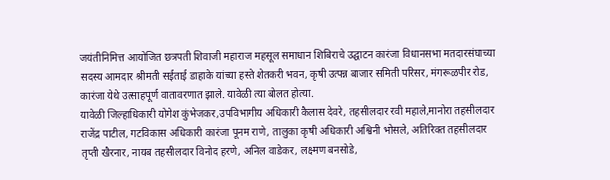जयंतीनिमित्त आयोजित छत्रपती शिवाजी महाराज महसूल समाधान शिबिराचे उद्घाटन कारंजा विधानसभा मतदारसंघाच्या सदस्य आमदार श्रीमती सईताई डाहाके यांच्या हस्ते शेतकरी भवन, कृषी उत्पन्न बाजार समिती परिसर, मंगरूळपीर रोड, कारंजा येथे उत्साहपूर्ण वातावरणात झाले. यावेळी त्या बोलत होत्या.
यावेळी जिल्हाधिकारी योगेश कुंभेजकर,उपविभागीय अधिकारी कैलास देवरे, तहसीलदार रवी महाले,मानोरा तहसीलदार राजेंद्र पाटील, गटविकास अधिकारी कारंजा पूनम राणे, तालुका कृषी अधिकारी अश्विनी भोसले, अतिरिक्त तहसीलदार तृप्ती खैरनार, नायब तहसीलदार विनोद हरणे, अनिल वाडेकर, लक्ष्मण बनसोडे,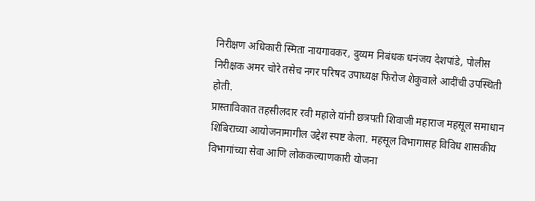निरीक्षण अधिकारी स्मिता नायगावकर, दुय्यम निबंधक धनंजय देशपांडे, पोलीस निरीक्षक अमर चोरे तसेच नगर परिषद उपाध्यक्ष फिरोज शेकुवाले आदींची उपस्थिती होती.
प्रास्ताविकात तहसीलदार रवी महाले यांनी छत्रपती शिवाजी महाराज महसूल समाधान शिबिराच्या आयोजनामागील उद्देश स्पष्ट केला. महसूल विभागासह विविध शासकीय विभागांच्या सेवा आणि लोककल्याणकारी योजना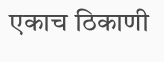एकाच ठिकाणी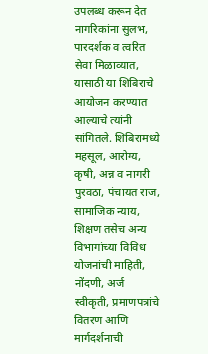उपलब्ध करून देत नागरिकांना सुलभ, पारदर्शक व त्वरित सेवा मिळाव्यात, यासाठी या शिबिराचे आयोजन करण्यात आल्याचे त्यांनी सांगितले. शिबिरामध्ये महसूल, आरोग्य, कृषी, अन्न व नागरी पुरवठा, पंचायत राज, सामाजिक न्याय, शिक्षण तसेच अन्य विभागांच्या विविध योजनांची माहिती, नोंदणी, अर्ज स्वीकृती, प्रमाणपत्रांचे वितरण आणि मार्गदर्शनाची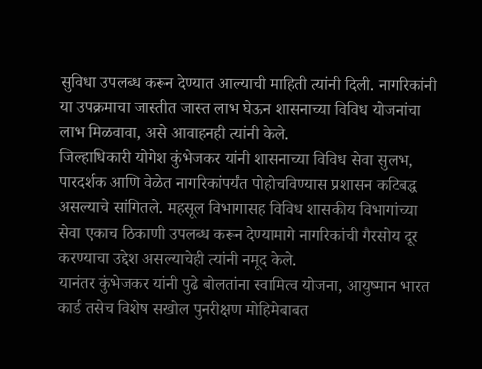सुविधा उपलब्ध करून देण्यात आल्याची माहिती त्यांनी दिली. नागरिकांनी या उपक्रमाचा जास्तीत जास्त लाभ घेऊन शासनाच्या विविध योजनांचा लाभ मिळवावा, असे आवाहनही त्यांनी केले.
जिल्हाधिकारी योगेश कुंभेजकर यांनी शासनाच्या विविध सेवा सुलभ, पारदर्शक आणि वेळेत नागरिकांपर्यंत पोहोचविण्यास प्रशासन कटिबद्ध असल्याचे सांगितले. महसूल विभागासह विविध शासकीय विभागांच्या सेवा एकाच ठिकाणी उपलब्ध करून देण्यामागे नागरिकांची गैरसोय दूर करण्याचा उद्देश असल्याचेही त्यांनी नमूद केले.
यानंतर कुंभेजकर यांनी पुढे बोलतांना स्वामित्व योजना, आयुष्मान भारत कार्ड तसेच विशेष सखोल पुनरीक्षण मोहिमेबाबत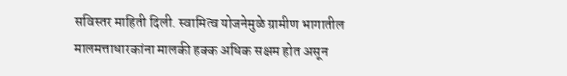सविस्तर माहिती दिली. स्वामित्व योजनेमुळे ग्रामीण भागातील मालमत्ताधारकांना मालकी हक्क अधिक सक्षम होत असून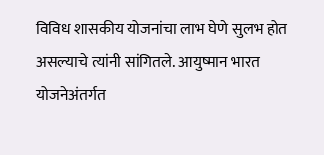विविध शासकीय योजनांचा लाभ घेणे सुलभ होत असल्याचे त्यांनी सांगितले. आयुष्मान भारत योजनेअंतर्गत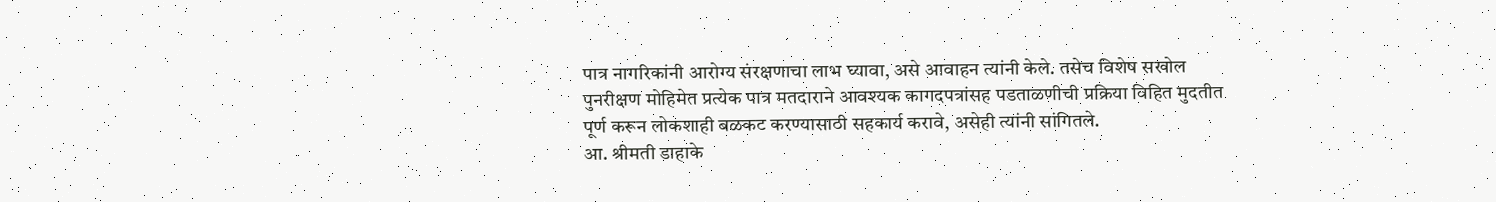पात्र नागरिकांनी आरोग्य संरक्षणाचा लाभ घ्यावा, असे आवाहन त्यांनी केले. तसेच विशेष सखोल पुनरीक्षण मोहिमेत प्रत्येक पात्र मतदाराने आवश्यक कागदपत्रांसह पडताळणीची प्रक्रिया विहित मुदतीत पूर्ण करून लोकशाही बळकट करण्यासाठी सहकार्य करावे, असेही त्यांनी सांगितले.
आ. श्रीमती डाहाके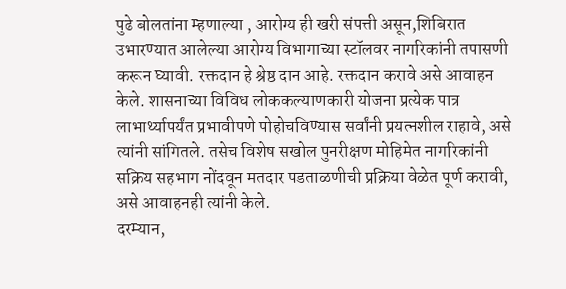पुढे बोलतांना म्हणाल्या , आरोग्य ही खरी संपत्ती असून,शिबिरात उभारण्यात आलेल्या आरोग्य विभागाच्या स्टॉलवर नागरिकांनी तपासणी करून घ्यावी. रक्तदान हे श्रेष्ठ दान आहे. रक्तदान करावे असे आवाहन केले. शासनाच्या विविध लोककल्याणकारी योजना प्रत्येक पात्र लाभार्थ्यापर्यंत प्रभावीपणे पोहोचविण्यास सर्वांनी प्रयत्नशील राहावे, असे त्यांनी सांगितले. तसेच विशेष सखोल पुनरीक्षण मोहिमेत नागरिकांनी सक्रिय सहभाग नोंदवून मतदार पडताळणीची प्रक्रिया वेळेत पूर्ण करावी, असे आवाहनही त्यांनी केले.
दरम्यान,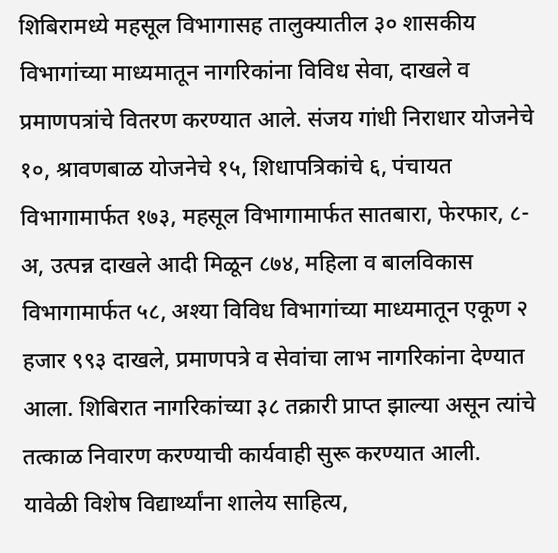शिबिरामध्ये महसूल विभागासह तालुक्यातील ३० शासकीय विभागांच्या माध्यमातून नागरिकांना विविध सेवा, दाखले व प्रमाणपत्रांचे वितरण करण्यात आले. संजय गांधी निराधार योजनेचे १०, श्रावणबाळ योजनेचे १५, शिधापत्रिकांचे ६, पंचायत विभागामार्फत १७३, महसूल विभागामार्फत सातबारा, फेरफार, ८-अ, उत्पन्न दाखले आदी मिळून ८७४, महिला व बालविकास विभागामार्फत ५८, अश्या विविध विभागांच्या माध्यमातून एकूण २ हजार ९९३ दाखले, प्रमाणपत्रे व सेवांचा लाभ नागरिकांना देण्यात आला. शिबिरात नागरिकांच्या ३८ तक्रारी प्राप्त झाल्या असून त्यांचे तत्काळ निवारण करण्याची कार्यवाही सुरू करण्यात आली.
यावेळी विशेष विद्यार्थ्यांना शालेय साहित्य,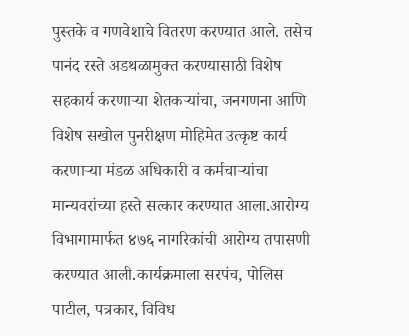पुस्तके व गणवेशाचे वितरण करण्यात आले. तसेच पानंद रस्ते अडथळामुक्त करण्यासाठी विशेष सहकार्य करणाऱ्या शेतकऱ्यांचा, जनगणना आणि विशेष सखोल पुनरीक्षण मोहिमेत उत्कृष्ट कार्य करणाऱ्या मंडळ अधिकारी व कर्मचाऱ्यांचा मान्यवरांच्या हस्ते सत्कार करण्यात आला.आरोग्य विभागामार्फत ४७६ नागरिकांची आरोग्य तपासणी करण्यात आली.कार्यक्रमाला सरपंच, पोलिस पाटील, पत्रकार, विविध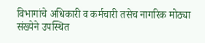विभागांचे अधिकारी व कर्मचारी तसेच नागरिक मोठ्या संख्येने उपस्थित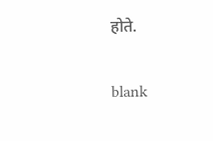होते.

blank